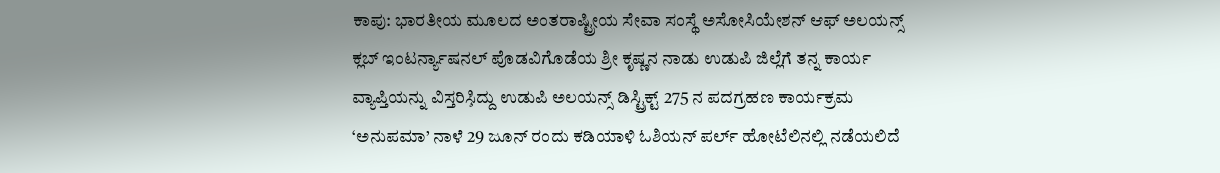ಕಾಪು: ಭಾರತೀಯ ಮೂಲದ ಅಂತರಾಷ್ಟ್ರೀಯ ಸೇವಾ ಸಂಸ್ಥೆ ಅಸೋಸಿಯೇಶನ್ ಆಫ್ ಅಲಯನ್ಸ್ ಕ್ಲಬ್ ಇಂಟರ್ನ್ಯಾಷನಲ್ ಪೊಡವಿಗೊಡೆಯ ಶ್ರೀ ಕೃಷ್ಣನ ನಾಡು ಉಡುಪಿ ಜಿಲ್ಲೆಗೆ ತನ್ನ ಕಾರ್ಯ ವ್ಯಾಪ್ತಿಯನ್ನು ವಿಸ್ತರಿಸಿ̧ದ್ದು ಉಡುಪಿ ಅಲಯನ್ಸ್ ಡಿಸ್ಟ್ರಿಕ್ಟ್ 275 ನ ಪದಗ್ರಹಣ ಕಾರ್ಯಕ್ರಮ ‘ಅನುಪಮಾ’ ನಾಳೆ 29 ಜೂನ್ ರಂದು ಕಡಿಯಾಳಿ ಓಶಿಯನ್ ಪರ್ಲ್ ಹೋಟೆಲಿನಲ್ಲಿ ನಡೆಯಲಿದೆ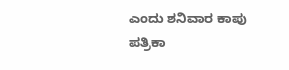ಎಂದು ಶನಿವಾರ ಕಾಪು ಪತ್ರಿಕಾ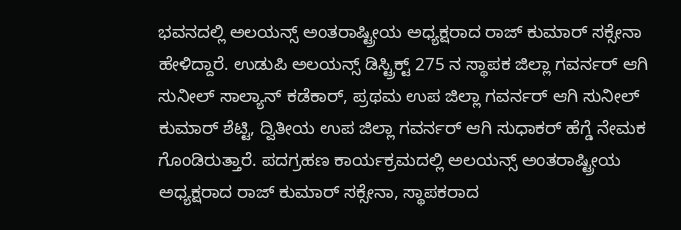ಭವನದಲ್ಲಿ ಅಲಯನ್ಸ್ ಅಂತರಾಷ್ಟ್ರೀಯ ಅಧ್ಯಕ್ಷರಾದ ರಾಜ್ ಕುಮಾರ್ ಸಕ್ಸೇನಾ ಹೇಳಿದ್ದಾರೆ. ಉಡುಪಿ ಅಲಯನ್ಸ್ ಡಿಸ್ಟ್ರಿಕ್ಟ್ 275 ನ ಸ್ಥಾಪಕ ಜಿಲ್ಲಾ ಗವರ್ನರ್ ಆಗಿ ಸುನೀಲ್ ಸಾಲ್ಯಾನ್ ಕಡೆಕಾರ್, ಪ್ರಥಮ ಉಪ ಜಿಲ್ಲಾ ಗವರ್ನರ್ ಆಗಿ ಸುನೀಲ್ ಕುಮಾರ್ ಶೆಟ್ಟಿ, ದ್ವಿತೀಯ ಉಪ ಜಿಲ್ಲಾ ಗವರ್ನರ್ ಆಗಿ ಸುಧಾಕರ್ ಹೆಗ್ಡೆ ನೇಮಕ ಗೊಂಡಿರುತ್ತಾರೆ. ಪದಗ್ರಹಣ ಕಾರ್ಯಕ್ರಮದಲ್ಲಿ ಅಲಯನ್ಸ್ ಅಂತರಾಷ್ಟ್ರೀಯ ಅಧ್ಯಕ್ಷರಾದ ರಾಜ್ ಕುಮಾರ್ ಸಕ್ಸೇನಾ, ಸ್ಥಾಪಕರಾದ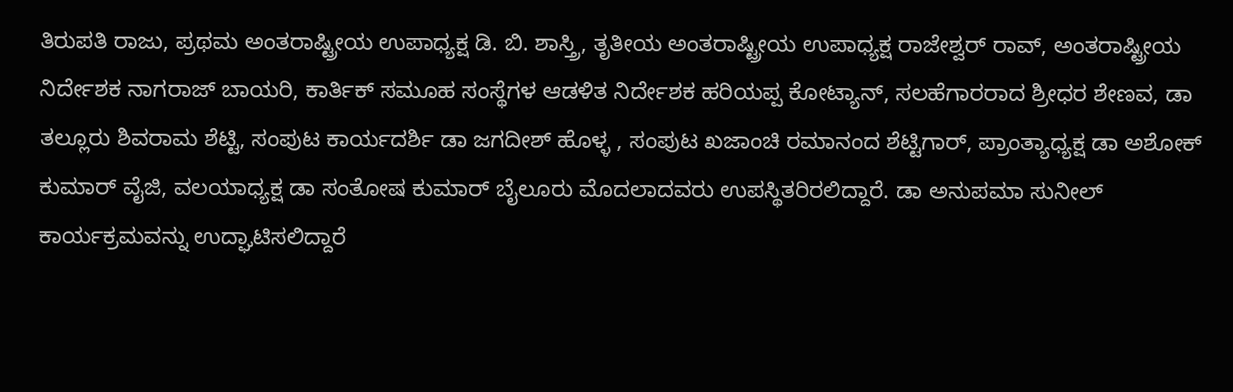ತಿರುಪತಿ ರಾಜು, ಪ್ರಥಮ ಅಂತರಾಷ್ಟ್ರೀಯ ಉಪಾಧ್ಯಕ್ಷ ಡಿ. ಬಿ. ಶಾಸ್ತ್ರಿ, ತೃತೀಯ ಅಂತರಾಷ್ಟ್ರೀಯ ಉಪಾಧ್ಯಕ್ಷ ರಾಜೇಶ್ವರ್ ರಾವ್, ಅಂತರಾಷ್ಟ್ರೀಯ ನಿರ್ದೇಶಕ ನಾಗರಾಜ್ ಬಾಯರಿ, ಕಾರ್ತಿಕ್ ಸಮೂಹ ಸಂಸ್ಥೆಗಳ ಆಡಳಿತ ನಿರ್ದೇಶಕ ಹರಿಯಪ್ಪ ಕೋಟ್ಯಾನ್, ಸಲಹೆಗಾರರಾದ ಶ್ರೀಧರ ಶೇಣವ, ಡಾ ತಲ್ಲೂರು ಶಿವರಾಮ ಶೆಟ್ಟಿ, ಸಂಪುಟ ಕಾರ್ಯದರ್ಶಿ ಡಾ ಜಗದೀಶ್ ಹೊಳ್ಳ , ಸಂಪುಟ ಖಜಾಂಚಿ ರಮಾನಂದ ಶೆಟ್ಟಿಗಾರ್, ಪ್ರಾಂತ್ಯಾಧ್ಯಕ್ಷ ಡಾ ಅಶೋಕ್ ಕುಮಾರ್ ವೈಜಿ, ವಲಯಾಧ್ಯಕ್ಷ ಡಾ ಸಂತೋಷ ಕುಮಾರ್ ಬೈಲೂರು ಮೊದಲಾದವರು ಉಪಸ್ಥಿತರಿರಲಿದ್ದಾರೆ. ಡಾ ಅನುಪಮಾ ಸುನೀಲ್ ಕಾರ್ಯಕ್ರಮವನ್ನು ಉದ್ಘಾಟಿಸಲಿದ್ದಾರೆ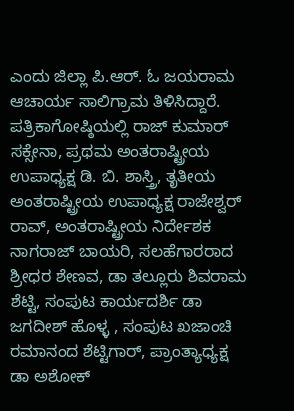ಎಂದು ಜಿಲ್ಲಾ ಪಿ.ಆರ್. ಓ ಜಯರಾಮ ಆಚಾರ್ಯ ಸಾಲಿಗ್ರಾಮ ತಿಳಿಸಿದ್ದಾರೆ. ಪತ್ರಿಕಾಗೋಷ್ಠಿಯಲ್ಲಿ ರಾಜ್ ಕುಮಾರ್ ಸಕ್ಸೇನಾ, ಪ್ರಥಮ ಅಂತರಾಷ್ಟ್ರೀಯ ಉಪಾಧ್ಯಕ್ಷ ಡಿ. ಬಿ. ಶಾಸ್ತ್ರಿ, ತೃತೀಯ ಅಂತರಾಷ್ಟ್ರೀಯ ಉಪಾಧ್ಯಕ್ಷ ರಾಜೇಶ್ವರ್ ರಾವ್, ಅಂತರಾಷ್ಟ್ರೀಯ ನಿರ್ದೇಶಕ ನಾಗರಾಜ್ ಬಾಯರಿ, ಸಲಹೆಗಾರರಾದ ಶ್ರೀಧರ ಶೇಣವ, ಡಾ ತಲ್ಲೂರು ಶಿವರಾಮ ಶೆಟ್ಟಿ, ಸಂಪುಟ ಕಾರ್ಯದರ್ಶಿ ಡಾ ಜಗದೀಶ್ ಹೊಳ್ಳ , ಸಂಪುಟ ಖಜಾಂಚಿ ರಮಾನಂದ ಶೆಟ್ಟಿಗಾರ್, ಪ್ರಾಂತ್ಯಾಧ್ಯಕ್ಷ ಡಾ ಅಶೋಕ್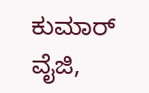ಕುಮಾರ್ ವೈಜಿ,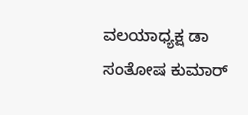ವಲಯಾಧ್ಯಕ್ಷ ಡಾ ಸಂತೋಷ ಕುಮಾರ್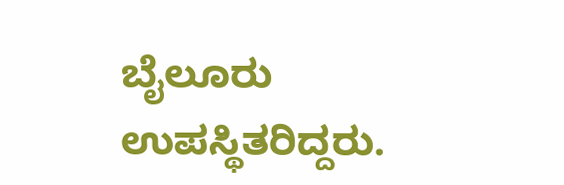ಬೈಲೂರು ಉಪಸ್ಥಿತರಿದ್ದರು.